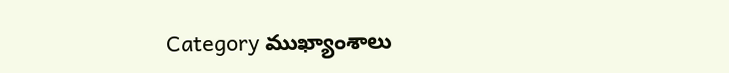Category ముఖ్యాంశాలు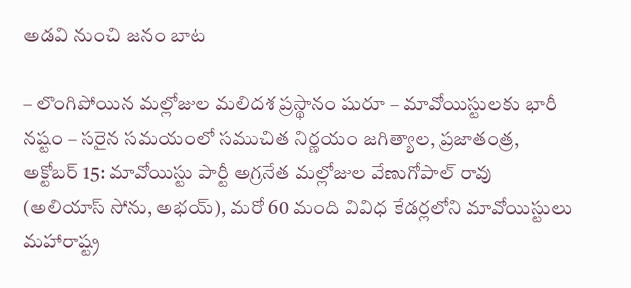అడవి నుంచి జనం బాట‌

– లొంగిపోయిన మల్లోజుల మలిదశ ప్రస్థానం షురూ – మావోయిస్టులకు భారీ నష్టం – సరైన సమయంలో సముచిత నిర్ణయం జగిత్యాల, ప్రజాతంత్ర, అక్టోబర్‌ 15: మావోయిస్టు పార్టీ అగ్రనేత మల్లోజుల వేణుగోపాల్‌ రావు (అలియాస్‌ సోను, అభయ్‌), మరో 60 మంది వివిధ కేడర్లలోని మావోయిస్టులు మహారాష్ట్ర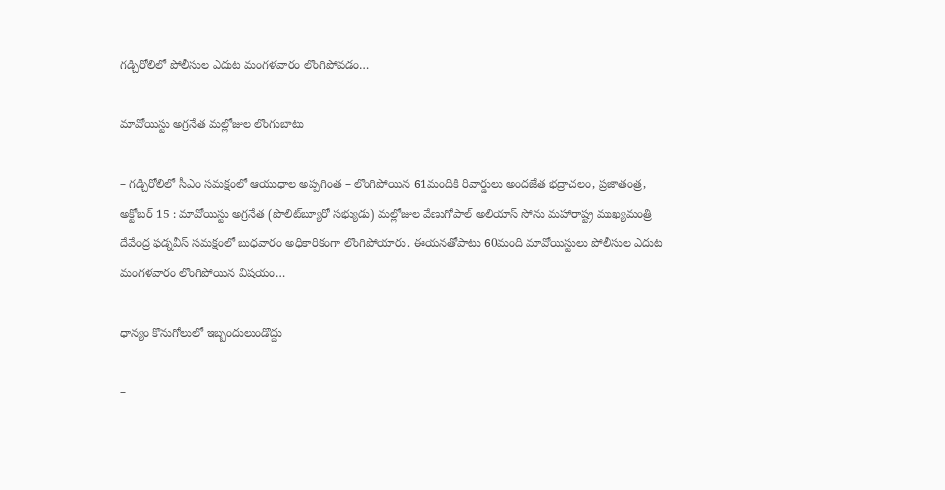గడ్చిరోలిలో పోలీసుల ఎదుట మంగళవారం లొంగిపోవడం…

మావోయిస్టు అగ్రనేత మల్లోజుల లొంగుబాటు

– గడ్చిరోలిలో సీఎం సమక్షంలో ఆయుధాల అప్పగింత – లొంగిపోయిన 61మందికి రివార్డులు అందజేత భద్రాచలం, ప్రజాతంత్ర, అక్టోబర్‌ 15 : మావోయిస్టు అగ్రనేత (పొలిట్‌బ్యూరో సభ్యుడు) మల్లోజుల వేణుగోపాల్‌ అలియాస్‌ సోను మహారాష్ట్ర ముఖ్యమంత్రి దేవేంద్ర ఫడ్నవీస్‌ సమక్షంలో బుధవారం అధికారికంగా లొంగిపోయారు. ఈయనతోపాటు 60మంది మావోయిస్టులు పోలీసుల ఎదుట మంగళవారం లొంగిపోయిన విషయం…

ధాన్యం కొనుగోలులో ఇబ్బందులుండొద్దు

–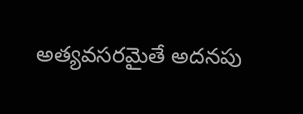అత్యవసరమైతే అదనపు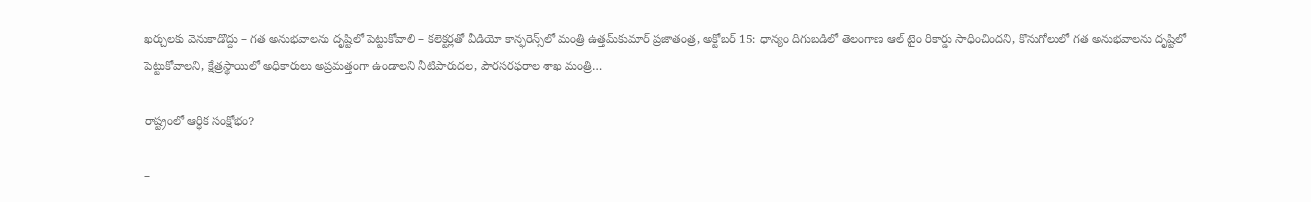ఖర్చులకు వెనుకాడొద్దు – గత అనుభవాలను దృష్టిలో పెట్టుకోవాలి – కలెక్టర్లతో వీడియో కాన్ఫరెన్స్‌లో మంత్రి ఉత్తమ్‌కుమార్‌ ప్రజాతంత్ర, అక్టోబర్‌ 15: ధాన్యం దిగుబడిలో తెలంగాణ ఆల్‌ టైం రికార్డు సాధించిందని, కొనుగోలులో గత అనుభవాలను దృష్టిలో పెట్టుకోవాలని, క్షేత్రస్థాయిలో అధికారులు అప్రమత్తంగా ఉండాలని నీటిపారుదల, పౌరసరఫరాల శాఖ మంత్రి…

రాష్ట్రంలో ఆర్ధిక సంక్షోభం?

–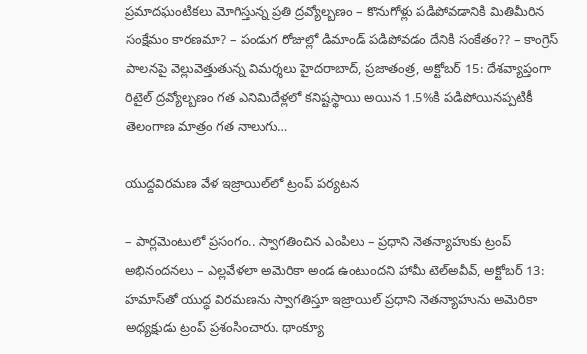ప్రమాదఘంటికలు మోగిస్తున్న ప్రతి ద్రవ్యోల్బణం – కొనుగోళ్లు పడిపోవడానికి మితిమీరిన సంక్షేమం కారణమా? – పండుగ రోజుల్లో డిమాండ్‌ పడిపోవడం దేనికి సంకేతం?? – కాంగ్రెస్‌ పాలనపై వెల్లువెత్తుతున్న విమర్శలు హైదరాబాద్‌, ప్రజాతంత్ర, అక్టోబర్‌ 15: దేశవ్యాప్తంగా రిటైల్‌ ద్రవ్యోల్బణం గత ఎనిమిదేళ్లలో కనిష్టస్థాయి అయిన 1.5%కి పడిపోయినప్పటికీ తెలంగాణ మాత్రం గత నాలుగు…

యుద్దవిరమణ వేళ ఇజ్రాయిల్‌లో ట్రంప్‌ ‌పర్యటన

– పార్లమెంటులో ప్రసంగం.. స్వాగతించిన ఎంపిలు – ప్రధాని నెతన్యాహుకు ట్రంప్‌ అభినందనలు – ఎల్లవేళలా అమెరికా అండ ఉంటుందని హామీ టెల్‌అవీవ్‌, అక్టోబర్‌ 13: హమాస్‌తో యుద్ధ విరమణను స్వాగతిస్తూ ఇజ్రాయిల్‌ ‌ప్రధాని నెతన్యాహును అమెరికా అధ్యక్షుడు ట్రంప్‌ ‌ప్రశంసించారు. థాంక్యూ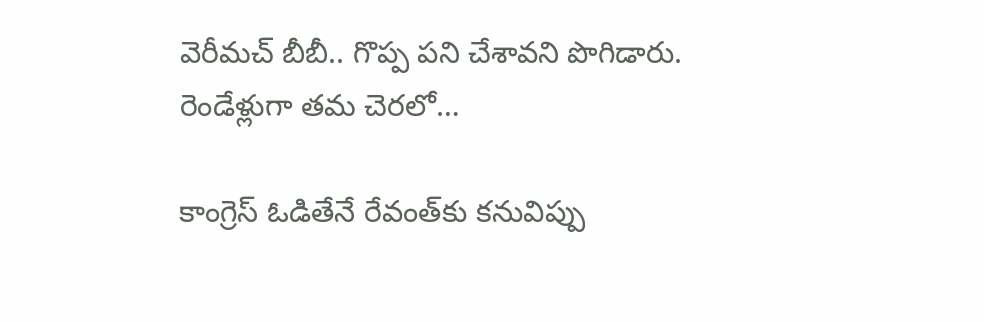వెరీమచ్‌ ‌బీబీ.. గొప్ప పని చేశావని పొగిడారు. రెండేళ్లుగా తమ చెరలో…

కాంగ్రెస్‌ ఓడితేనే రేవంత్‌కు కనువిప్పు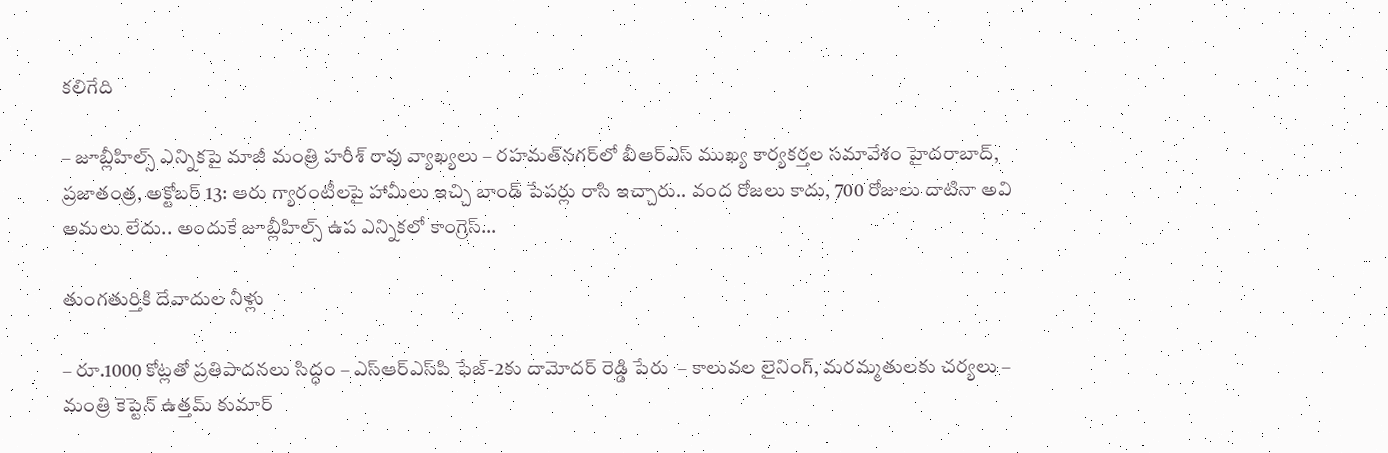కలిగేది

– జూబ్లీహిల్స్‌ ఎన్నికపై మాజీ మంత్రి హరీశ్‌ రావు వ్యాఖ్యలు – రహమత్‌నగర్‌లో బీఆర్‌ఎస్‌ ముఖ్య కార్యకర్తల సమావేశం హైదరాబాద్‌, ప్రజాతంత్ర, అక్టోబర్‌ 13: ఆరు గ్యారంటీలపై హామీలు ఇచ్చి బాండ్‌ పేపర్లు రాసి ఇచ్చారు.. వంద రోజలు కాదు, 700 రోజులు దాటినా అవి అమలు లేదు.. అందుకే జూబ్లీహిల్స్‌ ఉప ఎన్నికలో కాంగ్రెస్‌…

తుంగతుర్తికి దేవాదుల నీళ్లు

– రూ.1000 కోట్లతో ప్రతిపాదనలు సిద్ధం – ఎస్‌ఆర్‌ఎస్‌పి ఫేజ్‌-2కు దామోదర్‌ రెడ్డి పేరు  – కాలువల లైనింగ్‌, మరమ్మతులకు చర్యలు – మంత్రి కెప్టెన్‌ ఉత్తమ్‌ కుమార్‌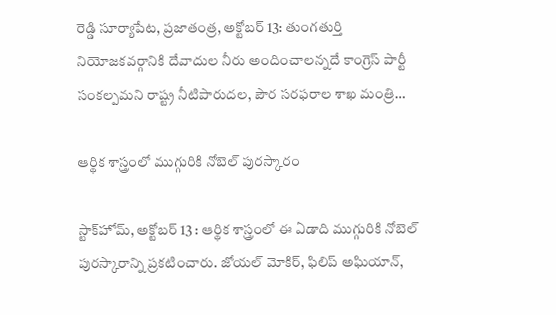రెడ్డి సూర్యాపేట, ప్రజాతంత్ర, అక్టోబర్‌ 13: తుంగతుర్తి నియోజకవర్గానికి దేవాదుల నీరు అందించాలన్నదే కాంగ్రెస్‌ పార్టీ సంకల్పమని రాష్ట్ర నీటిపారుదల, పౌర సరఫరాల శాఖ మంత్రి…

ఆర్థిక శాస్త్రంలో ముగ్గురికి నోబెల్ పుర‌స్కారం

స్టాక్‌హోమ్, అక్టోబర్ 13 : ఆర్థిక శాస్త్రంలో ఈ ఏడాది ముగ్గురికి నోబెల్ పుర‌స్కారాన్ని ప్ర‌క‌టించారు. జోయ‌ల్ మోకిర్‌, ఫిలిప్ అఘియాన్‌,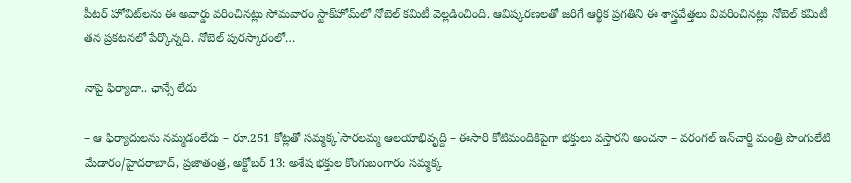పీట‌ర్ హోవిట్‌ల‌ను ఈ అవార్డు వ‌రించిన‌ట్లు సోమవారం స్టాక్‌హోమ్‌లో నోబెల్ క‌మిటీ వెల్ల‌డించింది. ఆవిష్క‌ర‌ణ‌ల‌తో జ‌రిగే ఆర్థిక ప్ర‌గ‌తిని ఈ శాస్త్ర‌వేత్త‌లు వివ‌రించిన‌ట్లు నోబెల్ క‌మిటీ త‌న ప్ర‌క‌ట‌న‌లో పేర్కొన్న‌ది. నోబెల్ పుర‌స్కారంలో…

నాపై ఫిర్యాదా.. ఛాన్సే లేదు

– ఆ ఫిర్యాదులను నమ్మడంలేదు – రూ.251 కోట్లతో సమ్మక్క`సారలమ్మ ఆలయాభివృద్ది – ఈసారి కోటిమందికిపైగా భక్తులు వస్తారని అంచనా – వరంగల్‌ ఇన్‌చార్జి మంత్రి పొంగులేటి మేడారం/హైదరాబాద్‌, ప్రజాతంత్ర, అక్టోబర్‌ 13: అశేష భక్తుల కొంగుబంగారం సమ్మక్క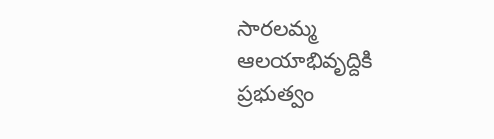సారలమ్మ ఆలయాభివృద్దికి ప్రభుత్వం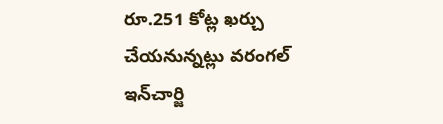రూ.251 కోట్ల ఖర్చు చేయనున్నట్లు వరంగల్‌ ఇన్‌చార్జి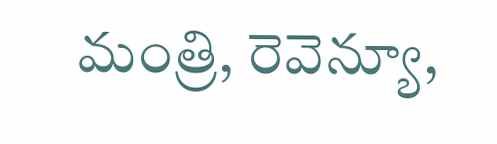మంత్రి, రెవెన్యూ,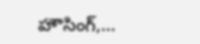హౌసింగ్‌,…